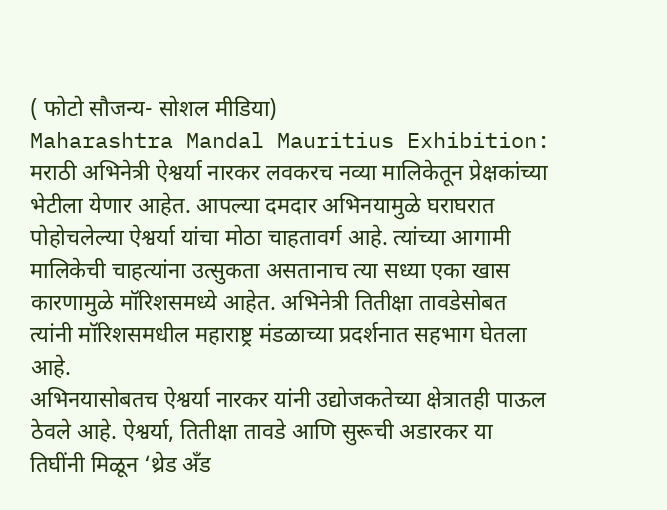( फोटो सौजन्य- सोशल मीडिया)
Maharashtra Mandal Mauritius Exhibition: मराठी अभिनेत्री ऐश्वर्या नारकर लवकरच नव्या मालिकेतून प्रेक्षकांच्या भेटीला येणार आहेत. आपल्या दमदार अभिनयामुळे घराघरात पोहोचलेल्या ऐश्वर्या यांचा मोठा चाहतावर्ग आहे. त्यांच्या आगामी मालिकेची चाहत्यांना उत्सुकता असतानाच त्या सध्या एका खास कारणामुळे मॉरिशसमध्ये आहेत. अभिनेत्री तितीक्षा तावडेसोबत त्यांनी मॉरिशसमधील महाराष्ट्र मंडळाच्या प्रदर्शनात सहभाग घेतला आहे.
अभिनयासोबतच ऐश्वर्या नारकर यांनी उद्योजकतेच्या क्षेत्रातही पाऊल ठेवले आहे. ऐश्वर्या, तितीक्षा तावडे आणि सुरूची अडारकर या तिघींनी मिळून ‘थ्रेड अँड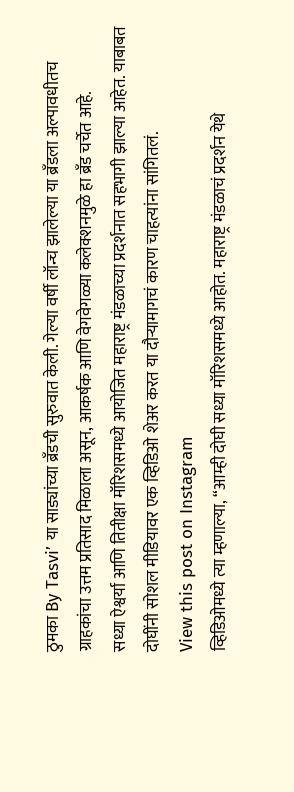ठुमका By Tasvi’ या साड्यांच्या ब्रँडची सुरुवात केली. गेल्या वर्षी लॉन्च झालेल्या या ब्रँडला अल्पावधीतच ग्राहकांचा उत्तम प्रतिसाद मिळाला असून, आकर्षक आणि वेगवेगळ्या कलेक्शनमुळे हा ब्रँड चर्चेत आहे.
सध्या ऐश्वर्या आणि तितीक्षा मॉरिशसमध्ये आयोजित महाराष्ट्र मंडळाच्या प्रदर्शनात सहभागी झाल्या आहेत. याबाबत दोघींनी सोशल मीडियावर एक व्हिडिओ शेअर करत या दौऱ्यामागचं कारण चाहत्यांना सांगितलं.
View this post on Instagram
व्हिडिओमध्ये त्या म्हणाल्या, “आम्ही दोघी सध्या मॉरिशसमध्ये आहोत. महाराष्ट्र मंडळाचं प्रदर्शन येथे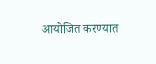आयोजित करण्यात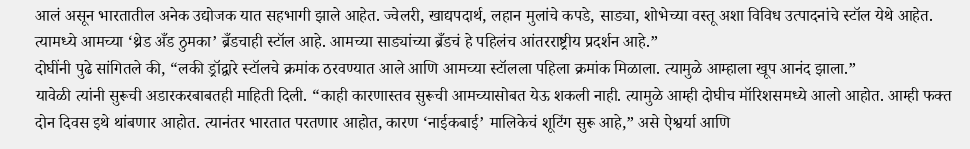आलं असून भारतातील अनेक उद्योजक यात सहभागी झाले आहेत. ज्वेलरी, खाद्यपदार्थ, लहान मुलांचे कपडे, साड्या, शोभेच्या वस्तू अशा विविध उत्पादनांचे स्टॉल येथे आहेत. त्यामध्ये आमच्या ‘थ्रेड अँड ठुमका’ ब्रँडचाही स्टॉल आहे. आमच्या साड्यांच्या ब्रँडचं हे पहिलंच आंतरराष्ट्रीय प्रदर्शन आहे.”
दोघींनी पुढे सांगितले की, “लकी ड्रॉद्वारे स्टॉलचे क्रमांक ठरवण्यात आले आणि आमच्या स्टॉलला पहिला क्रमांक मिळाला. त्यामुळे आम्हाला खूप आनंद झाला.”
यावेळी त्यांनी सुरूची अडारकरबाबतही माहिती दिली. “काही कारणास्तव सुरूची आमच्यासोबत येऊ शकली नाही. त्यामुळे आम्ही दोघीच मॉरिशसमध्ये आलो आहोत. आम्ही फक्त दोन दिवस इथे थांबणार आहोत. त्यानंतर भारतात परतणार आहोत, कारण ‘नाईकबाई’ मालिकेचं शूटिंग सुरू आहे,” असे ऐश्वर्या आणि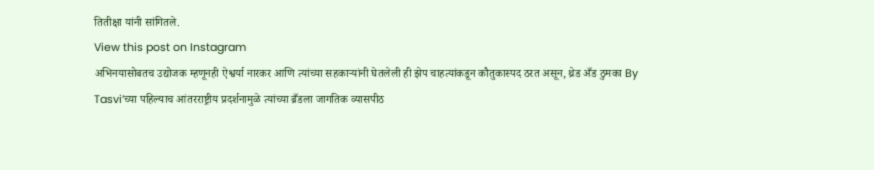तितीक्षा यांनी सांगितले.
View this post on Instagram
अभिनयासोबतच उद्योजक म्हणूनही ऐश्वर्या नारकर आणि त्यांच्या सहकाऱ्यांनी घेतलेली ही झेप चाहत्यांकडून कौतुकास्पद ठरत असून, थ्रेड अँड ठुमका By Tasvi’च्या पहिल्याच आंतरराष्ट्रीय प्रदर्शनामुळे त्यांच्या ब्रँडला जागतिक व्यासपीठ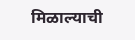मिळाल्याची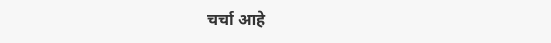चर्चा आहे